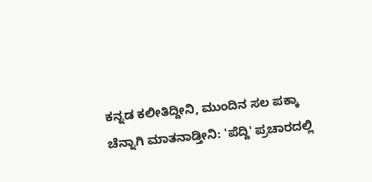ಕನ್ನಡ ಕಲೀತಿದ್ದೀನಿ, ಮುಂದಿನ ಸಲ ಪಕ್ಕಾ ಚೆನ್ನಾಗಿ ಮಾತನಾಡ್ತೀನಿ: 'ಪೆದ್ದಿ' ಪ್ರಚಾರದಲ್ಲಿ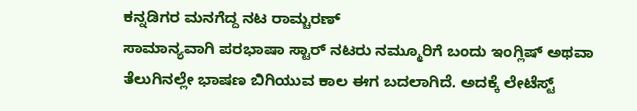ಕನ್ನಡಿಗರ ಮನಗೆದ್ದ ನಟ ರಾಮ್ಚರಣ್
ಸಾಮಾನ್ಯವಾಗಿ ಪರಭಾಷಾ ಸ್ಟಾರ್ ನಟರು ನಮ್ಮೂರಿಗೆ ಬಂದು ಇಂಗ್ಲಿಷ್ ಅಥವಾ ತೆಲುಗಿನಲ್ಲೇ ಭಾಷಣ ಬಿಗಿಯುವ ಕಾಲ ಈಗ ಬದಲಾಗಿದೆ. ಅದಕ್ಕೆ ಲೇಟೆಸ್ಟ್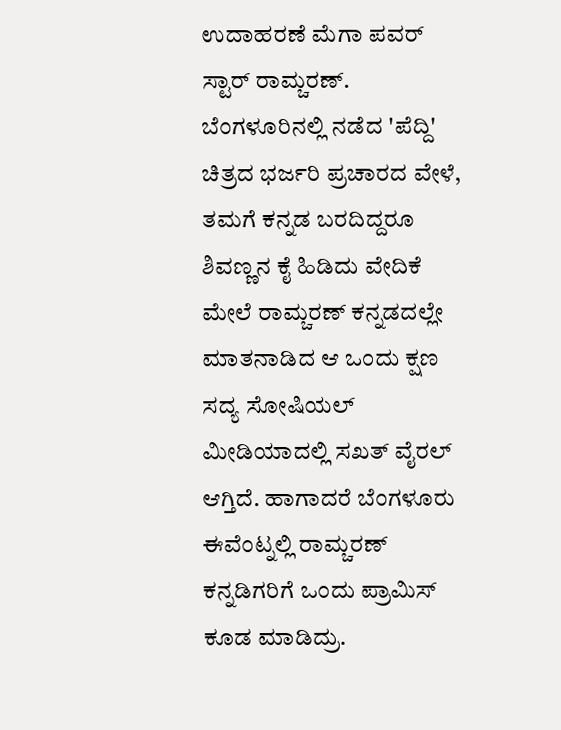ಉದಾಹರಣೆ ಮೆಗಾ ಪವರ್ ಸ್ಟಾರ್ ರಾಮ್ಚರಣ್. ಬೆಂಗಳೂರಿನಲ್ಲಿ ನಡೆದ 'ಪೆದ್ದಿ' ಚಿತ್ರದ ಭರ್ಜರಿ ಪ್ರಚಾರದ ವೇಳೆ, ತಮಗೆ ಕನ್ನಡ ಬರದಿದ್ದರೂ ಶಿವಣ್ಣನ ಕೈ ಹಿಡಿದು ವೇದಿಕೆ ಮೇಲೆ ರಾಮ್ಚರಣ್ ಕನ್ನಡದಲ್ಲೇ ಮಾತನಾಡಿದ ಆ ಒಂದು ಕ್ಷಣ ಸದ್ಯ ಸೋಷಿಯಲ್ ಮೀಡಿಯಾದಲ್ಲಿ ಸಖತ್ ವೈರಲ್ ಆಗ್ತಿದೆ. ಹಾಗಾದರೆ ಬೆಂಗಳೂರು ಈವೆಂಟ್ನಲ್ಲಿ ರಾಮ್ಚರಣ್ ಕನ್ನಡಿಗರಿಗೆ ಒಂದು ಪ್ರಾಮಿಸ್ ಕೂಡ ಮಾಡಿದ್ರು.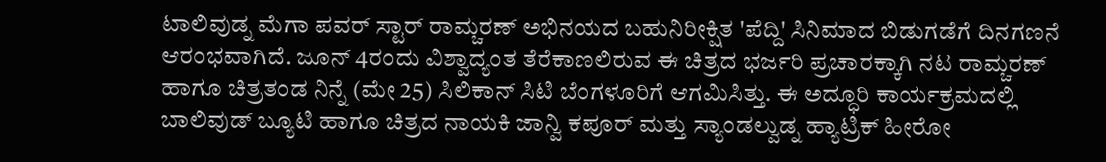ಟಾಲಿವುಡ್ನ ಮೆಗಾ ಪವರ್ ಸ್ಟಾರ್ ರಾಮ್ಚರಣ್ ಅಭಿನಯದ ಬಹುನಿರೀಕ್ಷಿತ 'ಪೆದ್ದಿ' ಸಿನಿಮಾದ ಬಿಡುಗಡೆಗೆ ದಿನಗಣನೆ ಆರಂಭವಾಗಿದೆ. ಜೂನ್ 4ರಂದು ವಿಶ್ವಾದ್ಯಂತ ತೆರೆಕಾಣಲಿರುವ ಈ ಚಿತ್ರದ ಭರ್ಜರಿ ಪ್ರಚಾರಕ್ಕಾಗಿ ನಟ ರಾಮ್ಚರಣ್ ಹಾಗೂ ಚಿತ್ರತಂಡ ನಿನ್ನೆ (ಮೇ 25) ಸಿಲಿಕಾನ್ ಸಿಟಿ ಬೆಂಗಳೂರಿಗೆ ಆಗಮಿಸಿತ್ತು. ಈ ಅದ್ಧೂರಿ ಕಾರ್ಯಕ್ರಮದಲ್ಲಿ ಬಾಲಿವುಡ್ ಬ್ಯೂಟಿ ಹಾಗೂ ಚಿತ್ರದ ನಾಯಕಿ ಜಾನ್ವಿ ಕಪೂರ್ ಮತ್ತು ಸ್ಯಾಂಡಲ್ವುಡ್ನ ಹ್ಯಾಟ್ರಿಕ್ ಹೀರೋ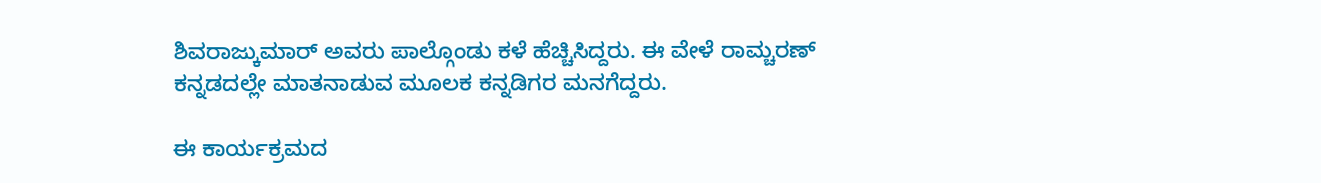ಶಿವರಾಜ್ಕುಮಾರ್ ಅವರು ಪಾಲ್ಗೊಂಡು ಕಳೆ ಹೆಚ್ಚಿಸಿದ್ದರು. ಈ ವೇಳೆ ರಾಮ್ಚರಣ್ ಕನ್ನಡದಲ್ಲೇ ಮಾತನಾಡುವ ಮೂಲಕ ಕನ್ನಡಿಗರ ಮನಗೆದ್ದರು.

ಈ ಕಾರ್ಯಕ್ರಮದ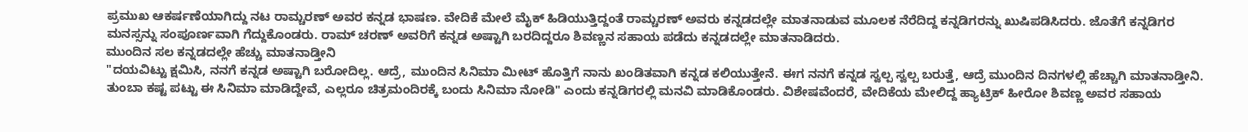ಪ್ರಮುಖ ಆಕರ್ಷಣೆಯಾಗಿದ್ದು ನಟ ರಾಮ್ಚರಣ್ ಅವರ ಕನ್ನಡ ಭಾಷಣ. ವೇದಿಕೆ ಮೇಲೆ ಮೈಕ್ ಹಿಡಿಯುತ್ತಿದ್ದಂತೆ ರಾಮ್ಚರಣ್ ಅವರು ಕನ್ನಡದಲ್ಲೇ ಮಾತನಾಡುವ ಮೂಲಕ ನೆರೆದಿದ್ದ ಕನ್ನಡಿಗರನ್ನು ಖುಷಿಪಡಿಸಿದರು. ಜೊತೆಗೆ ಕನ್ನಡಿಗರ ಮನಸ್ಸನ್ನು ಸಂಪೂರ್ಣವಾಗಿ ಗೆದ್ದುಕೊಂಡರು. ರಾಮ್ ಚರಣ್ ಅವರಿಗೆ ಕನ್ನಡ ಅಷ್ಟಾಗಿ ಬರದಿದ್ದರೂ ಶಿವಣ್ಣನ ಸಹಾಯ ಪಡೆದು ಕನ್ನಡದಲ್ಲೇ ಮಾತನಾಡಿದರು.
ಮುಂದಿನ ಸಲ ಕನ್ನಡದಲ್ಲೇ ಹೆಚ್ಚು ಮಾತನಾಡ್ತೀನಿ
"ದಯವಿಟ್ಟು ಕ್ಷಮಿಸಿ, ನನಗೆ ಕನ್ನಡ ಅಷ್ಟಾಗಿ ಬರೋದಿಲ್ಲ. ಆದ್ರೆ, ಮುಂದಿನ ಸಿನಿಮಾ ಮೀಟ್ ಹೊತ್ತಿಗೆ ನಾನು ಖಂಡಿತವಾಗಿ ಕನ್ನಡ ಕಲಿಯುತ್ತೇನೆ. ಈಗ ನನಗೆ ಕನ್ನಡ ಸ್ವಲ್ಪ ಸ್ವಲ್ಪ ಬರುತ್ತೆ, ಆದ್ರೆ ಮುಂದಿನ ದಿನಗಳಲ್ಲಿ ಹೆಚ್ಚಾಗಿ ಮಾತನಾಡ್ತೀನಿ. ತುಂಬಾ ಕಷ್ಟ ಪಟ್ಟು ಈ ಸಿನಿಮಾ ಮಾಡಿದ್ದೇವೆ, ಎಲ್ಲರೂ ಚಿತ್ರಮಂದಿರಕ್ಕೆ ಬಂದು ಸಿನಿಮಾ ನೋಡಿ" ಎಂದು ಕನ್ನಡಿಗರಲ್ಲಿ ಮನವಿ ಮಾಡಿಕೊಂಡರು. ವಿಶೇಷವೆಂದರೆ, ವೇದಿಕೆಯ ಮೇಲಿದ್ದ ಹ್ಯಾಟ್ರಿಕ್ ಹೀರೋ ಶಿವಣ್ಣ ಅವರ ಸಹಾಯ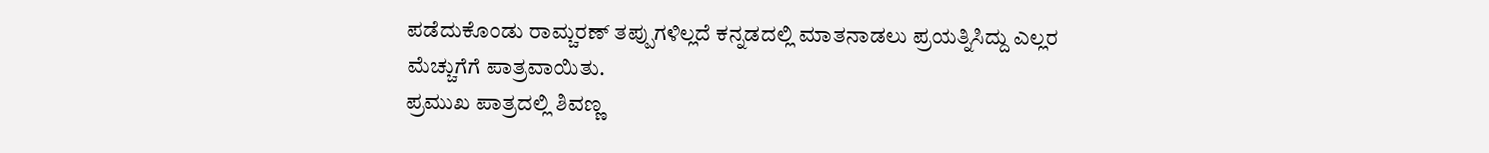ಪಡೆದುಕೊಂಡು ರಾಮ್ಚರಣ್ ತಪ್ಪುಗಳಿಲ್ಲದೆ ಕನ್ನಡದಲ್ಲಿ ಮಾತನಾಡಲು ಪ್ರಯತ್ನಿಸಿದ್ದು ಎಲ್ಲರ ಮೆಚ್ಚುಗೆಗೆ ಪಾತ್ರವಾಯಿತು.
ಪ್ರಮುಖ ಪಾತ್ರದಲ್ಲಿ ಶಿವಣ್ಣ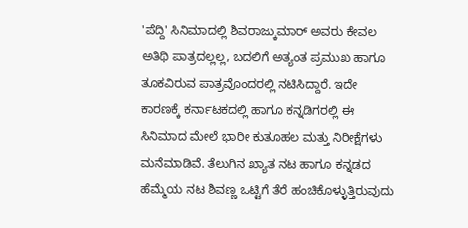'ಪೆದ್ದಿ' ಸಿನಿಮಾದಲ್ಲಿ ಶಿವರಾಜ್ಕುಮಾರ್ ಅವರು ಕೇವಲ ಅತಿಥಿ ಪಾತ್ರದಲ್ಲಲ್ಲ, ಬದಲಿಗೆ ಅತ್ಯಂತ ಪ್ರಮುಖ ಹಾಗೂ ತೂಕವಿರುವ ಪಾತ್ರವೊಂದರಲ್ಲಿ ನಟಿಸಿದ್ದಾರೆ. ಇದೇ ಕಾರಣಕ್ಕೆ ಕರ್ನಾಟಕದಲ್ಲಿ ಹಾಗೂ ಕನ್ನಡಿಗರಲ್ಲಿ ಈ ಸಿನಿಮಾದ ಮೇಲೆ ಭಾರೀ ಕುತೂಹಲ ಮತ್ತು ನಿರೀಕ್ಷೆಗಳು ಮನೆಮಾಡಿವೆ. ತೆಲುಗಿನ ಖ್ಯಾತ ನಟ ಹಾಗೂ ಕನ್ನಡದ ಹೆಮ್ಮೆಯ ನಟ ಶಿವಣ್ಣ ಒಟ್ಟಿಗೆ ತೆರೆ ಹಂಚಿಕೊಳ್ಳುತ್ತಿರುವುದು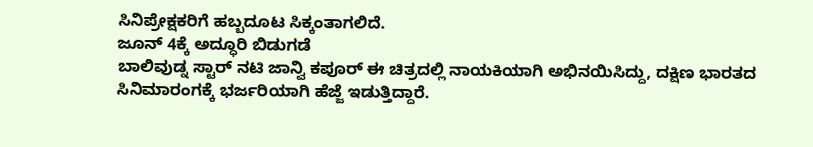ಸಿನಿಪ್ರೇಕ್ಷಕರಿಗೆ ಹಬ್ಬದೂಟ ಸಿಕ್ಕಂತಾಗಲಿದೆ.
ಜೂನ್ 4ಕ್ಕೆ ಅದ್ಧೂರಿ ಬಿಡುಗಡೆ
ಬಾಲಿವುಡ್ನ ಸ್ಟಾರ್ ನಟಿ ಜಾನ್ವಿ ಕಪೂರ್ ಈ ಚಿತ್ರದಲ್ಲಿ ನಾಯಕಿಯಾಗಿ ಅಭಿನಯಿಸಿದ್ದು, ದಕ್ಷಿಣ ಭಾರತದ ಸಿನಿಮಾರಂಗಕ್ಕೆ ಭರ್ಜರಿಯಾಗಿ ಹೆಜ್ಜೆ ಇಡುತ್ತಿದ್ದಾರೆ.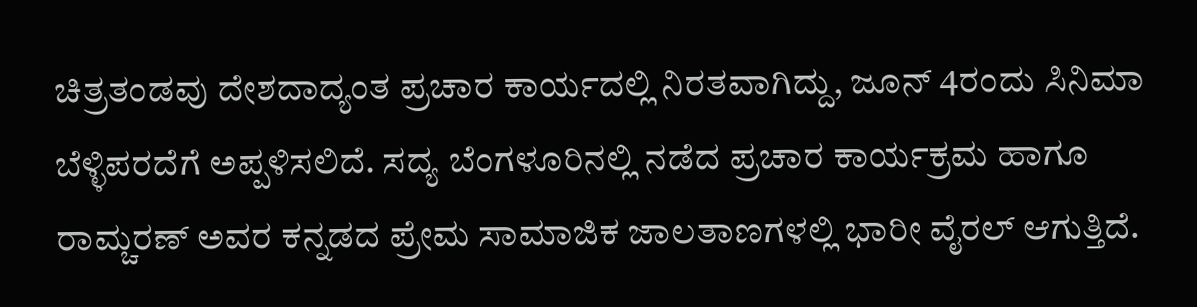ಚಿತ್ರತಂಡವು ದೇಶದಾದ್ಯಂತ ಪ್ರಚಾರ ಕಾರ್ಯದಲ್ಲಿ ನಿರತವಾಗಿದ್ದು, ಜೂನ್ 4ರಂದು ಸಿನಿಮಾ ಬೆಳ್ಳಿಪರದೆಗೆ ಅಪ್ಪಳಿಸಲಿದೆ. ಸದ್ಯ ಬೆಂಗಳೂರಿನಲ್ಲಿ ನಡೆದ ಪ್ರಚಾರ ಕಾರ್ಯಕ್ರಮ ಹಾಗೂ ರಾಮ್ಚರಣ್ ಅವರ ಕನ್ನಡದ ಪ್ರೇಮ ಸಾಮಾಜಿಕ ಜಾಲತಾಣಗಳಲ್ಲಿ ಭಾರೀ ವೈರಲ್ ಆಗುತ್ತಿದೆ.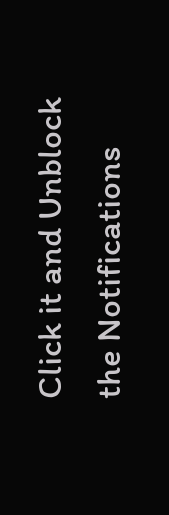Click it and Unblock the Notifications